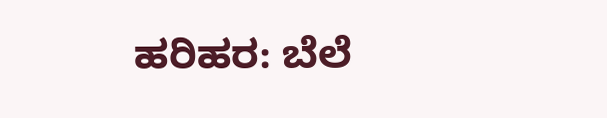ಹರಿಹರ: ಬೆಲೆ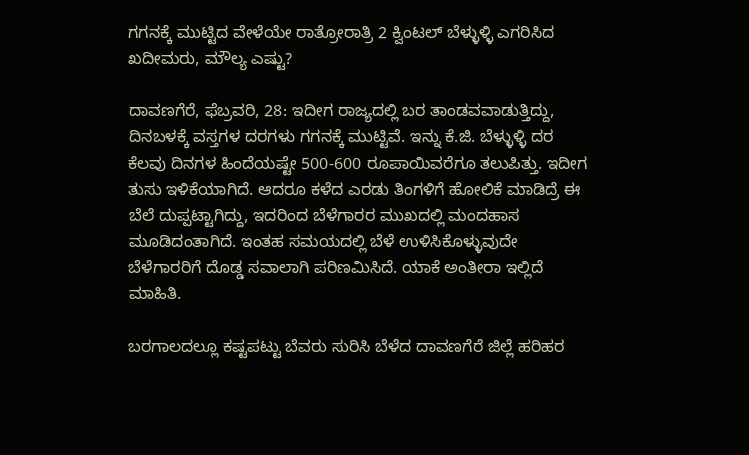ಗಗನಕ್ಕೆ ಮುಟ್ಟಿದ ವೇಳೆಯೇ ರಾತ್ರೋರಾತ್ರಿ 2 ಕ್ವಿಂಟಲ್ ಬೆಳ್ಳುಳ್ಳಿ ಎಗರಿಸಿದ ಖದೀಮರು, ಮೌಲ್ಯ ಎಷ್ಟು?

ದಾವಣಗೆರೆ, ಫೆಬ್ರವರಿ, 28: ಇದೀಗ ರಾಜ್ಯದಲ್ಲಿ ಬರ ತಾಂಡವವಾಡುತ್ತಿದ್ದು, ದಿನಬಳಕ್ಕೆ ವಸ್ತಗಳ ದರಗಳು ಗಗನಕ್ಕೆ ಮುಟ್ಟಿವೆ. ಇನ್ನು ಕೆ.ಜಿ. ಬೆಳ್ಳುಳ್ಳಿ ದರ ಕೆಲವು ದಿನಗಳ ಹಿಂದೆಯಷ್ಟೇ 500-600 ರೂಪಾಯಿವರೆಗೂ ತಲುಪಿತ್ತು. ಇದೀಗ ತುಸು ಇಳಿಕೆಯಾಗಿದೆ. ಆದರೂ ಕಳೆದ ಎರಡು ತಿಂಗಳಿಗೆ ಹೋಲಿಕೆ ಮಾಡಿದ್ರೆ ಈ ಬೆಲೆ ದುಪ್ಪಟ್ಟಾಗಿದ್ದು, ಇದರಿಂದ ಬೆಳೆಗಾರರ ಮುಖದಲ್ಲಿ ಮಂದಹಾಸ ಮೂಡಿದಂತಾಗಿದೆ. ಇಂತಹ ಸಮಯದಲ್ಲಿ ಬೆಳೆ ಉಳಿಸಿಕೊಳ್ಳುವುದೇ ಬೆಳೆಗಾರರಿಗೆ ದೊಡ್ಡ ಸವಾಲಾಗಿ ಪರಿಣಮಿಸಿದೆ. ಯಾಕೆ ಅಂತೀರಾ ಇಲ್ಲಿದೆ ಮಾಹಿತಿ.

ಬರಗಾಲದಲ್ಲೂ ಕಷ್ಟಪಟ್ಟು ಬೆವರು ಸುರಿಸಿ ಬೆಳೆದ ದಾವಣಗೆರೆ ಜಿಲ್ಲೆ ಹರಿಹರ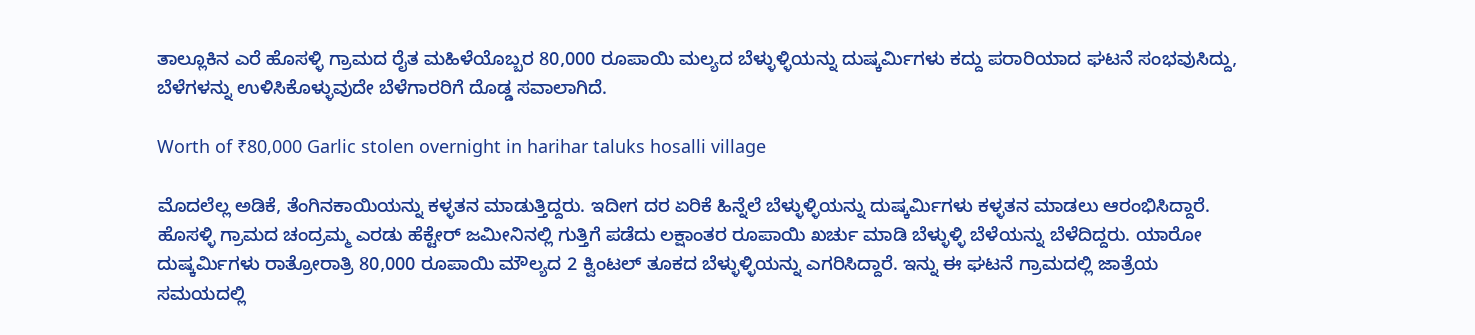ತಾಲ್ಲೂಕಿನ ಎರೆ ಹೊಸಳ್ಳಿ ಗ್ರಾಮದ ರೈತ ಮಹಿಳೆಯೊಬ್ಬರ 80,000 ರೂಪಾಯಿ ಮಲ್ಯದ ಬೆಳ್ಳುಳ್ಳಿಯನ್ನು ದುಷ್ಕರ್ಮಿಗಳು ಕದ್ದು ಪರಾರಿಯಾದ ಘಟನೆ ಸಂಭವುಸಿದ್ದು, ಬೆಳೆಗಳನ್ನು ಉಳಿಸಿಕೊಳ್ಳುವುದೇ ಬೆಳೆಗಾರರಿಗೆ ದೊಡ್ಡ ಸವಾಲಾಗಿದೆ.

Worth of ₹80,000 Garlic stolen overnight in harihar taluks hosalli village

ಮೊದಲೆಲ್ಲ ಅಡಿಕೆ, ತೆಂಗಿನಕಾಯಿಯನ್ನು ಕಳ್ಳತನ ಮಾಡುತ್ತಿದ್ದರು. ಇದೀಗ ದರ ಏರಿಕೆ ಹಿನ್ನೆಲೆ ಬೆಳ್ಳುಳ್ಳಿಯನ್ನು ದುಷ್ಕರ್ಮಿಗಳು ಕಳ್ಳತನ ಮಾಡಲು ಆರಂಭಿಸಿದ್ದಾರೆ. ಹೊಸಳ್ಳಿ ಗ್ರಾಮದ ಚಂದ್ರಮ್ಮ ಎರಡು ಹೆಕ್ಟೇರ್‌ ಜಮೀನಿನಲ್ಲಿ ಗುತ್ತಿಗೆ ಪಡೆದು ಲಕ್ಷಾಂತರ ರೂಪಾಯಿ ಖರ್ಚು ಮಾಡಿ ಬೆಳ್ಳುಳ್ಳಿ ಬೆಳೆಯನ್ನು ಬೆಳೆದಿದ್ದರು. ಯಾರೋ ದುಷ್ಕರ್ಮಿಗಳು ರಾತ್ರೋರಾತ್ರಿ 80,000 ರೂಪಾಯಿ ಮೌಲ್ಯದ 2 ಕ್ವಿಂಟಲ್ ತೂಕದ ಬೆಳ್ಳುಳ್ಳಿಯನ್ನು ಎಗರಿಸಿದ್ದಾರೆ. ಇನ್ನು ಈ ಘಟನೆ ಗ್ರಾಮದಲ್ಲಿ‌‌ ಜಾತ್ರೆಯ ಸಮಯದಲ್ಲಿ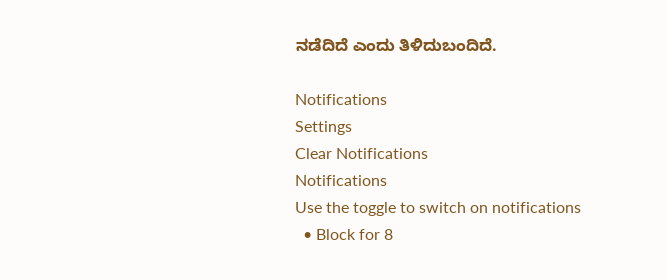ನಡೆದಿದೆ ಎಂದು ತಿಳಿದುಬಂದಿದೆ.

Notifications
Settings
Clear Notifications
Notifications
Use the toggle to switch on notifications
  • Block for 8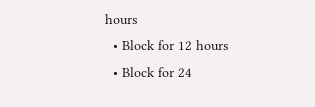hours
  • Block for 12 hours
  • Block for 24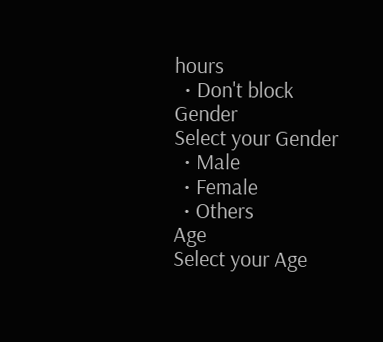hours
  • Don't block
Gender
Select your Gender
  • Male
  • Female
  • Others
Age
Select your Age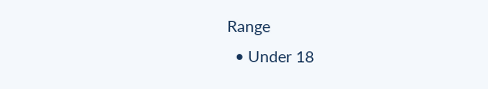Range
  • Under 18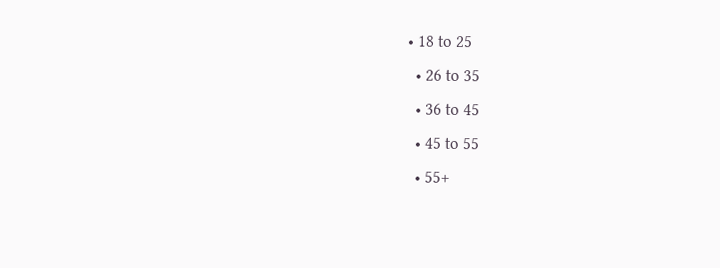• 18 to 25
  • 26 to 35
  • 36 to 45
  • 45 to 55
  • 55+